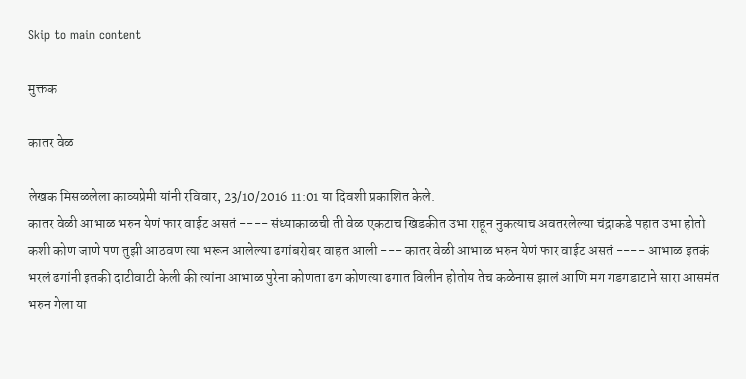Skip to main content

मुक्तक

कातर वेळ

लेखक मिसळलेला काव्यप्रेमी यांनी रविवार, 23/10/2016 11:01 या दिवशी प्रकाशित केले.
कातर वेळी आभाळ भरुन येणं फार वाईट असतं ---- संध्याकाळची ती वेळ एकटाच खिडकीत उभा राहून नुकत्याच अवतरलेल्या चंद्राकडे पहात उभा होतो कशी कोण जाणे पण तुझी आठवण त्या भरून आलेल्या ढगांबरोबर वाहत आली --- कातर वेळी आभाळ भरुन येणं फार वाईट असतं ---- आभाळ इतकं भरलं ढगांनी इतकी दाटीवाटी केली की त्यांना आभाळ पुरेना कोणता ढग कोणत्या ढगात विलीन होतोय तेच कळेनास झालं आणि मग गडगडाटाने सारा आसमंत भरुन गेला या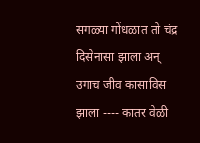सगळ्या गोंधळात तो चंद्र दिसेनासा झाला अन् उगाच जीव कासाविस झाला ---- कातर वेळी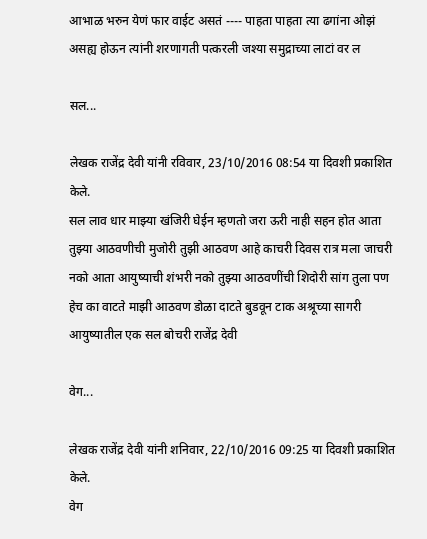आभाळ भरुन येणं फार वाईट असतं ---- पाहता पाहता त्या ढगांना ओझं असह्य होऊन त्यांनी शरणागती पत्करली जश्या समुद्राच्या लाटां वर ल

सल...

लेखक राजेंद्र देवी यांनी रविवार, 23/10/2016 08:54 या दिवशी प्रकाशित केले.
सल लाव धार माझ्या खंजिरी घेईन म्हणतो जरा ऊरी नाही सहन होत आता तुझ्या आठवणीची मुजोरी तुझी आठवण आहे काचरी दिवस रात्र मला जाचरी नको आता आयुष्याची शंभरी नको तुझ्या आठवणींची शिदोरी सांग तुला पण हेच का वाटते माझी आठवण डोळा दाटते बुडवून टाक अश्रूच्या सागरी आयुष्यातील एक सल बोचरी राजेंद्र देवी

वेग...

लेखक राजेंद्र देवी यांनी शनिवार, 22/10/2016 09:25 या दिवशी प्रकाशित केले.
वेग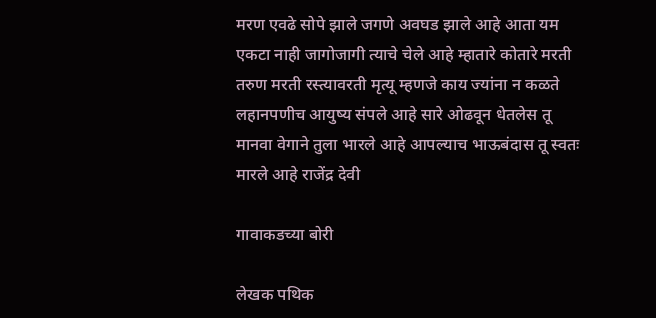मरण एवढे सोपे झाले जगणे अवघड झाले आहे आता यम एकटा नाही जागोजागी त्याचे चेले आहे म्हातारे कोतारे मरती तरुण मरती रस्त्यावरती मृत्यू म्हणजे काय ज्यांना न कळते लहानपणीच आयुष्य संपले आहे सारे ओढवून धेतलेस तू मानवा वेगाने तुला भारले आहे आपल्याच भाऊबंदास तू स्वतः मारले आहे राजेंद्र देवी

गावाकडच्या बोरी

लेखक पथिक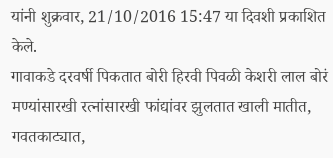यांनी शुक्रवार, 21/10/2016 15:47 या दिवशी प्रकाशित केले.
गावाकडे दरवर्षी पिकतात बोरी हिरवी पिवळी केशरी लाल बोरं मण्यांसारखी रत्नांसारखी फांद्यांवर झुलतात खाली मातीत, गवतकाट्यात,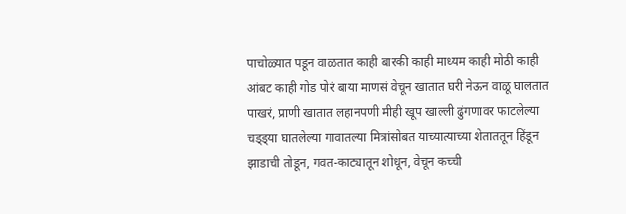पाचोळ्यात पडून वाळतात काही बारकी काही माध्यम काही मोठी काही आंबट काही गोड पोरं बाया माणसं वेचून खातात घरी नेऊन वाळू घालतात पाखरं, प्राणी खातात लहानपणी मीही खूप खाल्ली ढुंगणावर फाटलेल्या चड्ड्या घातलेल्या गावातल्या मित्रांसोबत याच्यात्याच्या शेताततून हिंडून झाडाची तोडून, गवत-काट्यातून शोधून, वेचून कच्ची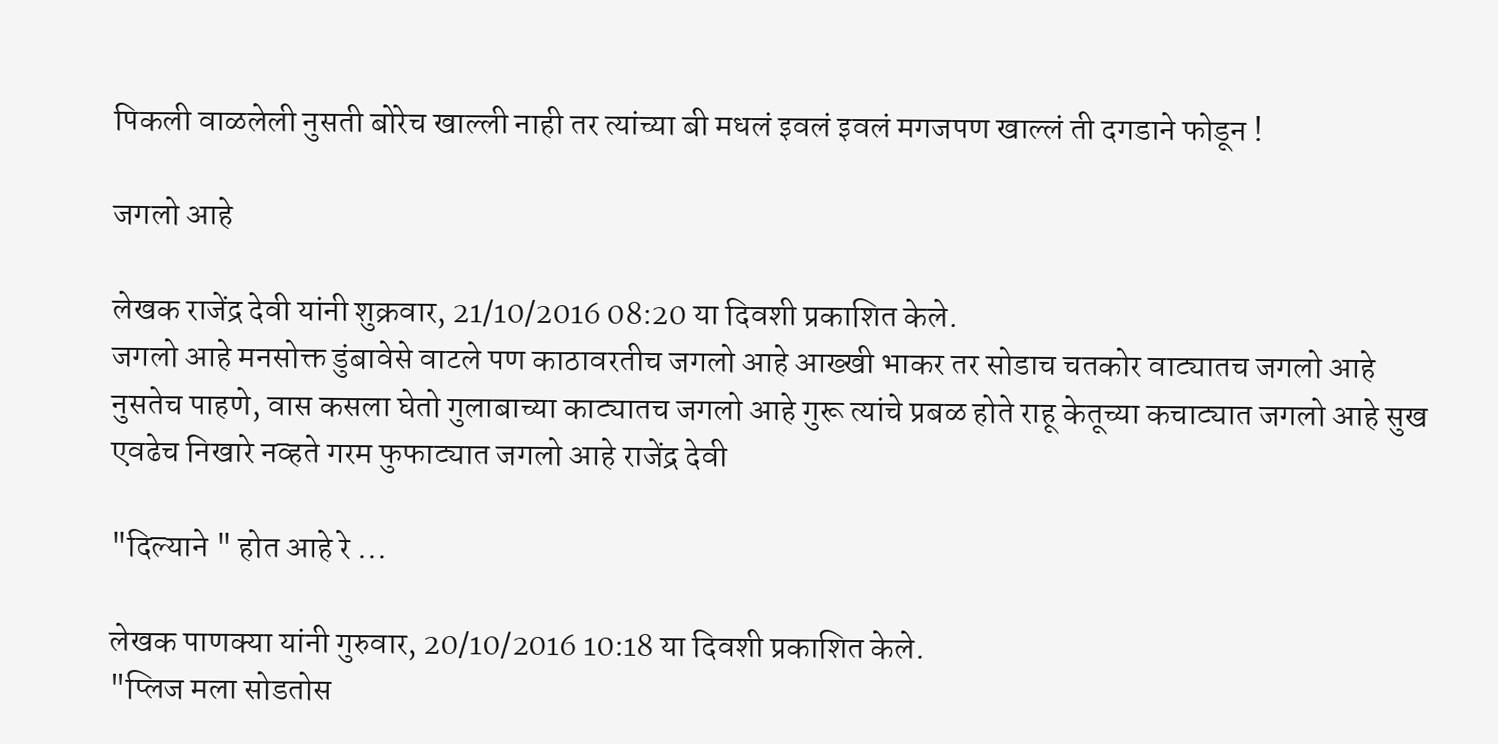पिकली वाळलेली नुसती बोरेच खाल्ली नाही तर त्यांच्या बी मधलं इवलं इवलं मगजपण खाल्लं ती दगडाने फोडून !

जगलो आहे

लेखक राजेंद्र देवी यांनी शुक्रवार, 21/10/2016 08:20 या दिवशी प्रकाशित केले.
जगलो आहे मनसोक्त डुंबावेसे वाटले पण काठावरतीच जगलो आहे आख्खी भाकर तर सोडाच चतकोर वाट्यातच जगलो आहे नुसतेच पाहणे, वास कसला घेतो गुलाबाच्या काट्यातच जगलो आहे गुरू त्यांचे प्रबळ होते राहू केतूच्या कचाट्यात जगलो आहे सुख एवढेच निखारे नव्हते गरम फुफाट्यात जगलो आहे राजेंद्र देवी

"दिल्याने " होत आहे रे ...

लेखक पाणक्या यांनी गुरुवार, 20/10/2016 10:18 या दिवशी प्रकाशित केले.
"प्लिज मला सोडतोस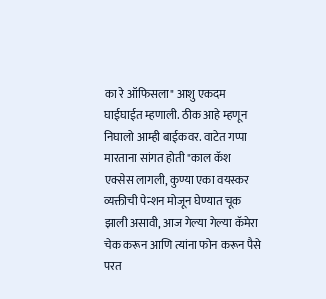का रे ऑफिसला" आशु एकदम घाईघाईत म्हणाली. ठीक आहे म्हणून निघालो आम्ही बाईकवर. वाटेत गप्पा मारताना सांगत होती "काल कॅश एक्सेस लागली, कुण्या एका वयस्कर व्यक्तीची पेन्शन मोजून घेण्यात चूक झाली असावी, आज गेल्या गेल्या कॅमेरा चेक करून आणि त्यांना फोन करून पैसे परत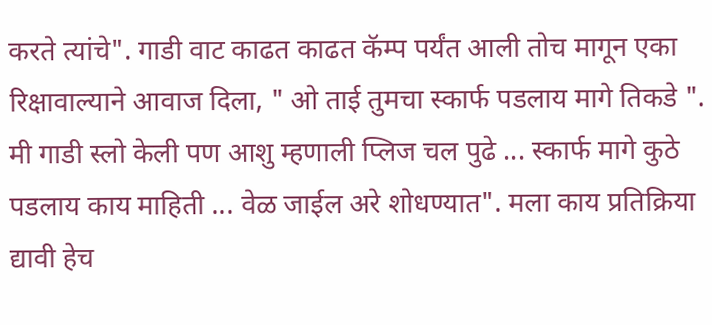करते त्यांचे". गाडी वाट काढत काढत कॅम्प पर्यंत आली तोच मागून एका रिक्षावाल्याने आवाज दिला, " ओ ताई तुमचा स्कार्फ पडलाय मागे तिकडे ". मी गाडी स्लो केली पण आशु म्हणाली प्लिज चल पुढे ... स्कार्फ मागे कुठे पडलाय काय माहिती ... वेळ जाईल अरे शोधण्यात". मला काय प्रतिक्रिया द्यावी हेच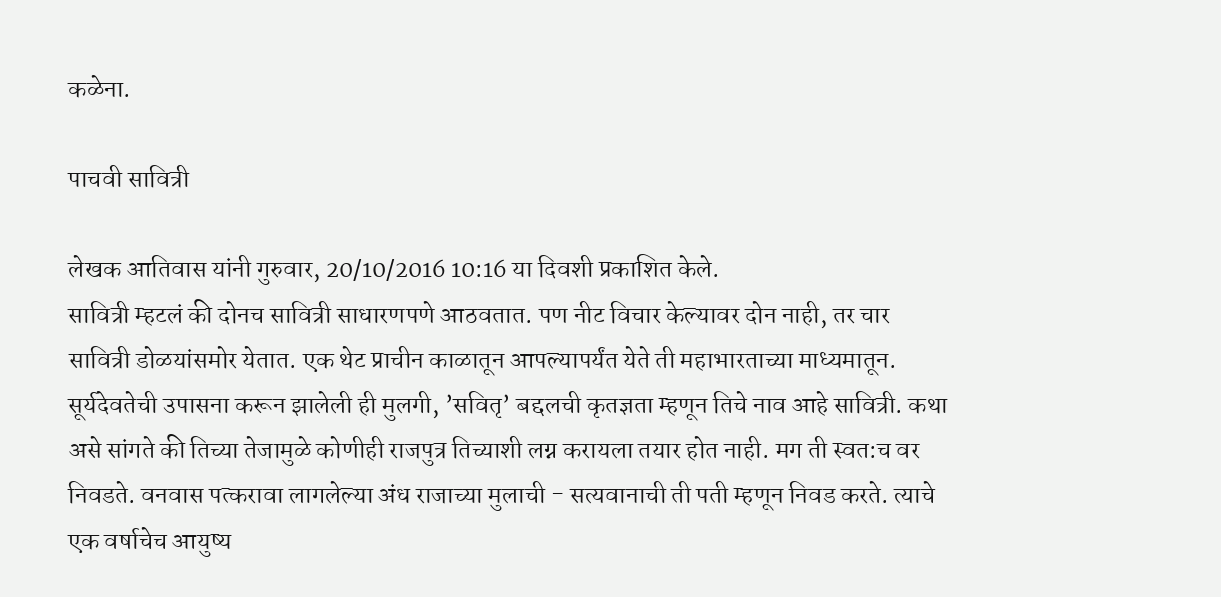कळेना.

पाचवी सावित्री

लेखक आतिवास यांनी गुरुवार, 20/10/2016 10:16 या दिवशी प्रकाशित केले.
सावित्री म्हटलं की दोनच सावित्री साधारणपणे आठवतात. पण नीट विचार केल्यावर दोन नाही, तर चार सावित्री डोळयांसमोर येतात. एक थेट प्राचीन काळातून आपल्यापर्यंत येते ती महाभारताच्या माध्यमातून. सूर्यदेवतेची उपासना करून झालेली ही मुलगी, ’सवितृ’ बद्दलची कृतज्ञता म्हणून तिचे नाव आहे सावित्री. कथा असे सांगते की तिच्या तेजामुळे कोणीही राजपुत्र तिच्याशी लग्न करायला तयार होत नाही. मग ती स्वत:च वर निवडते. वनवास पत्करावा लागलेल्या अंध राजाच्या मुलाची - सत्यवानाची ती पती म्हणून निवड करते. त्याचे एक वर्षाचेच आयुष्य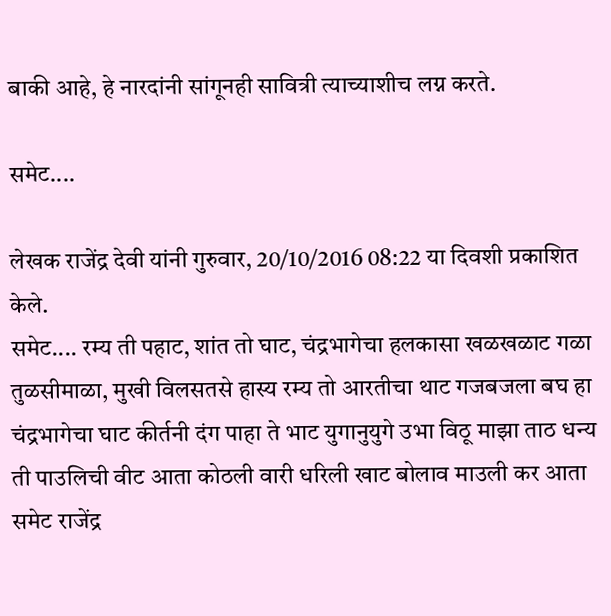बाकी आहे, हे नारदांनी सांगूनही सावित्री त्याच्याशीच लग्न करते.

समेट....

लेखक राजेंद्र देवी यांनी गुरुवार, 20/10/2016 08:22 या दिवशी प्रकाशित केले.
समेट.... रम्य ती पहाट, शांत तो घाट, चंद्रभागेचा हलकासा खळखळाट गळा तुळसीमाळा, मुखी विलसतसे हास्य रम्य तो आरतीचा थाट गजबजला बघ हा चंद्रभागेचा घाट कीर्तनी दंग पाहा ते भाट युगानुयुगे उभा विठू माझा ताठ धन्य ती पाउलिची वीट आता कोठली वारी धरिली खाट बोलाव माउली कर आता समेट राजेंद्र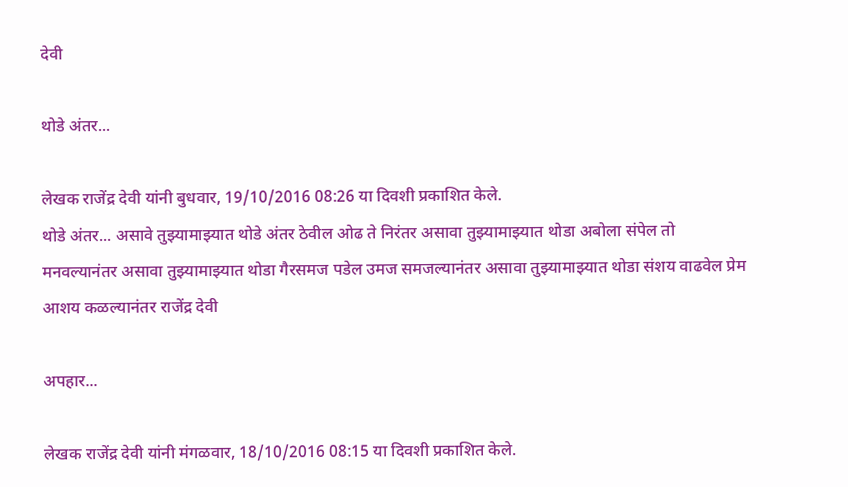देवी

थोडे अंतर...

लेखक राजेंद्र देवी यांनी बुधवार, 19/10/2016 08:26 या दिवशी प्रकाशित केले.
थोडे अंतर... असावे तुझ्यामाझ्यात थोडे अंतर ठेवील ओढ ते निरंतर असावा तुझ्यामाझ्यात थोडा अबोला संपेल तो मनवल्यानंतर असावा तुझ्यामाझ्यात थोडा गैरसमज पडेल उमज समजल्यानंतर असावा तुझ्यामाझ्यात थोडा संशय वाढवेल प्रेम आशय कळल्यानंतर राजेंद्र देवी

अपहार...

लेखक राजेंद्र देवी यांनी मंगळवार, 18/10/2016 08:15 या दिवशी प्रकाशित केले.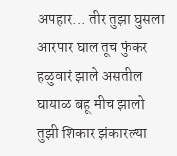अपहार... तीर तुझा घुसला आरपार घाल तूच फुंकर हळुवारं झाले असतील घायाळ बहू मीच झालो तुझी शिकार झंकारल्या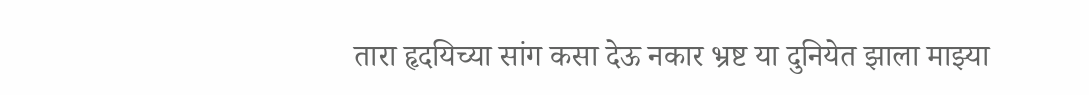तारा हृदयिच्या सांग कसा देऊ नकार भ्रष्ट या दुनियेत झाला माझ्या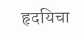हृदयिचा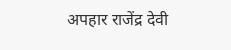अपहार राजेंद्र देवी